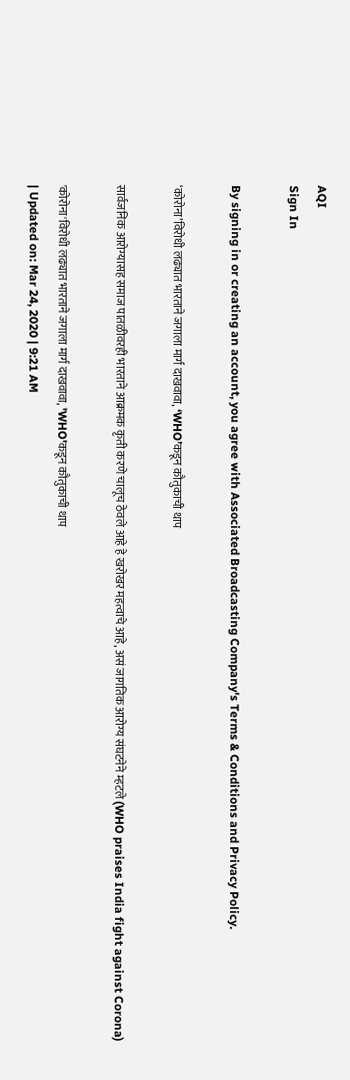AQI
Sign In

By signing in or creating an account, you agree with Associated Broadcasting Company's Terms & Conditions and Privacy Policy.

‘कोरोना’विरोधी लढ्यात भारताने जगाला मार्ग दाखवावा, ‘WHO’कडून कौतुकाची थाप

सार्वजनिक आरोग्यासह समाज पातळीवरही भारताने आक्रमक कृती करणे चालूच ठेवले आहे हे खरोखर महत्वाचे आहे, असं जागतिक आरोग्य संघटनेने म्हटले (WHO praises India fight against Corona)

'कोरोना'विरोधी लढ्यात भारताने जगाला मार्ग दाखवावा, 'WHO'कडून कौतुकाची थाप
| Updated on: Mar 24, 2020 | 9:21 AM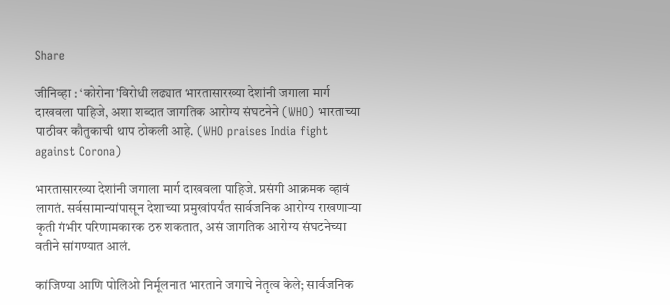Share

जीनिव्हा : ‘कोरोना’विरोधी लढ्यात भारतासारख्या देशांनी जगाला मार्ग दाखवला पाहिजे, अशा शब्दात जागतिक आरोग्य संघटनेने (WHO) भारताच्या पाठीवर कौतुकाची थाप ठोकली आहे. (WHO praises India fight against Corona)

भारतासारख्या देशांनी जगाला मार्ग दाखवला पाहिजे. प्रसंगी आक्रमक व्हावं लागतं. सर्वसामान्यांपासून देशाच्या प्रमुखांपर्यंत सार्वजनिक आरोग्य राखणाऱ्या कृती गंभीर परिणामकारक ठरु शकतात, असं जागतिक आरोग्य संघटनेच्या वतीने सांगण्यात आलं.

कांजिण्या आणि पोलिओ निर्मूलनात भारताने जगाचे नेतृत्व केले; सार्वजनिक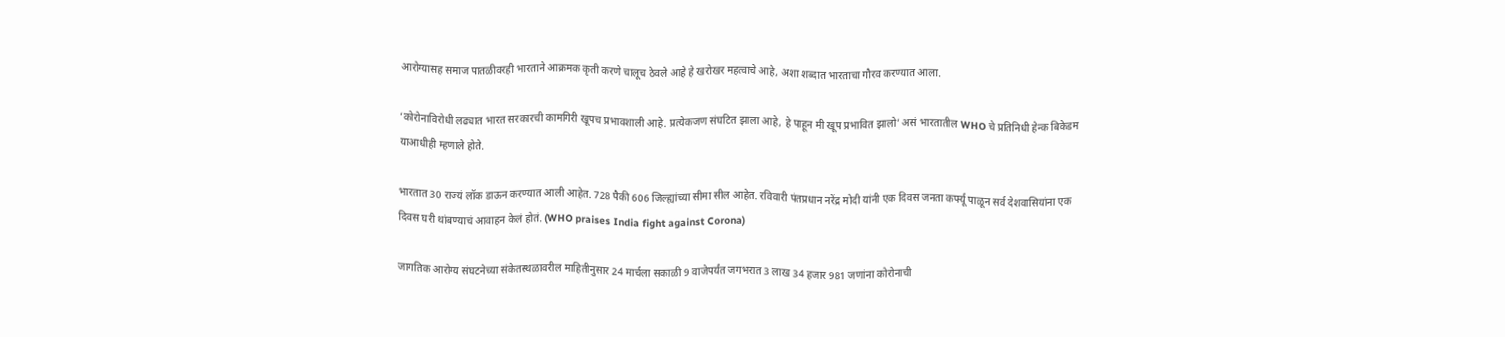आरोग्यासह समाज पातळीवरही भारताने आक्रमक कृती करणे चालूच ठेवले आहे हे खरोखर महत्वाचे आहे, अशा शब्दात भारताचा गौरव करण्यात आला.

‘कोरोनाविरोधी लढ्यात भारत सरकारची कामगिरी खूपच प्रभावशाली आहे. प्रत्येकजण संघटित झाला आहे, हे पाहून मी खूप प्रभावित झालो’ असं भारतातील WHO चे प्रतिनिधी हेन्क बिकेडम याआधीही म्हणाले होते.

भारतात 30 राज्यं लॉक डाऊन करण्यात आली आहेत. 728 पैकी 606 जिल्ह्यांच्या सीमा सील आहेत. रविवारी पंतप्रधान नरेंद्र मोदी यांनी एक दिवस जनता कर्फ्यू पाळून सर्व देशवासियांना एक दिवस घरी थांबण्याचं आवाहन केलं होतं. (WHO praises India fight against Corona)

जागतिक आरोग्य संघटनेच्या संकेतस्थळावरील माहितीनुसार 24 मार्चला सकाळी 9 वाजेपर्यंत जगभरात 3 लाख 34 हजार 981 जणांना कोरोनाची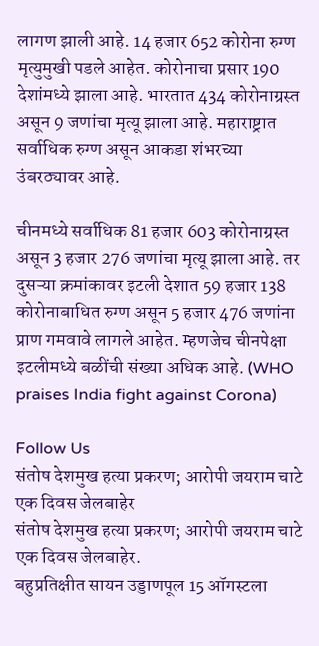लागण झाली आहे. 14 हजार 652 कोरोना रुग्ण मृत्युमुखी पडले आहेत. कोरोनाचा प्रसार 190 देशांमध्ये झाला आहे. भारतात 434 कोरोनाग्रस्त असून 9 जणांचा मृत्यू झाला आहे. महाराष्ट्रात सर्वाधिक रुग्ण असून आकडा शंभरच्या उंबरठ्यावर आहे.

चीनमध्ये सर्वाधिक 81 हजार 603 कोरोनाग्रस्त असून 3 हजार 276 जणांचा मृत्यू झाला आहे. तर दुसऱ्या क्रमांकावर इटली देशात 59 हजार 138 कोरोनाबाधित रुग्ण असून 5 हजार 476 जणांना प्राण गमवावे लागले आहेत. म्हणजेच चीनपेक्षा इटलीमध्ये बळींची संख्या अधिक आहे. (WHO praises India fight against Corona)

Follow Us
संतोष देशमुख हत्या प्रकरण; आरोपी जयराम चाटे एक दिवस जेलबाहेर
संतोष देशमुख हत्या प्रकरण; आरोपी जयराम चाटे एक दिवस जेलबाहेर.
बहुप्रतिक्षीत सायन उड्डाणपूल 15 ऑगस्टला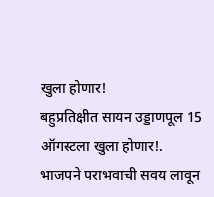खुला होणार!
बहुप्रतिक्षीत सायन उड्डाणपूल 15 ऑगस्टला खुला होणार!.
भाजपने पराभवाची सवय लावून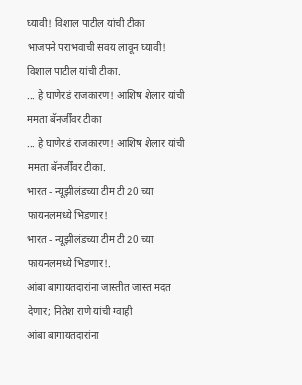घ्यावी! विशाल पाटील यांची टीका
भाजपने पराभवाची सवय लावून घ्यावी! विशाल पाटील यांची टीका.
... हे घाणेरडं राजकारण! आशिष शेलार यांची ममता बॅनर्जींवर टीका
... हे घाणेरडं राजकारण! आशिष शेलार यांची ममता बॅनर्जींवर टीका.
भारत - न्यूझीलंडच्या टीम टी 20 च्या फायनलमध्ये भिडणार!
भारत - न्यूझीलंडच्या टीम टी 20 च्या फायनलमध्ये भिडणार!.
आंबा बागायतदारांना जास्तीत जास्त मदत देणार; नितेश राणे यांची ग्वाही
आंबा बागायतदारांना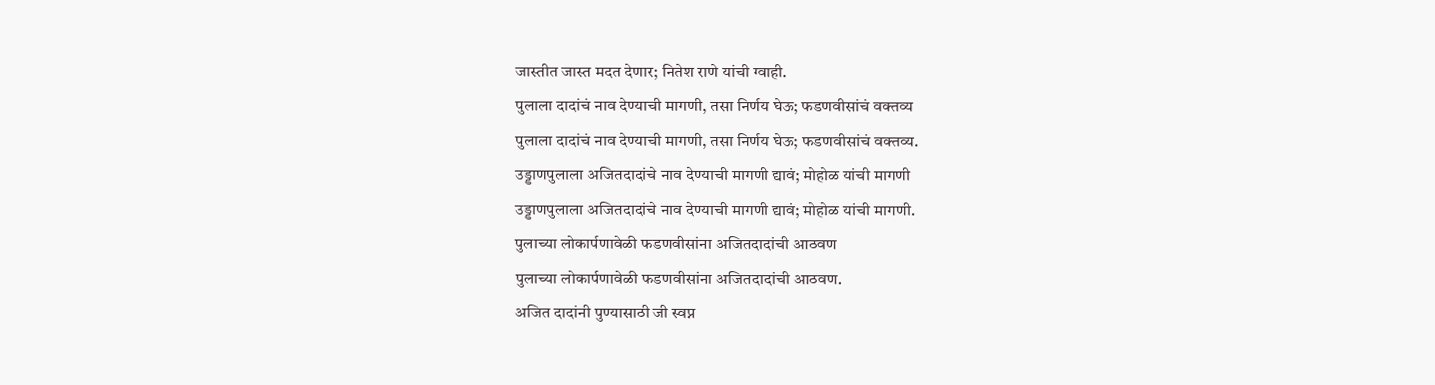जास्तीत जास्त मदत देणार; नितेश राणे यांची ग्वाही.
पुलाला दादांचं नाव देण्याची मागणी, तसा निर्णय घेऊ; फडणवीसांचं वक्तव्य
पुलाला दादांचं नाव देण्याची मागणी, तसा निर्णय घेऊ; फडणवीसांचं वक्तव्य.
उड्डाणपुलाला अजितदादांचे नाव देण्याची मागणी द्यावं; मोहोळ यांची मागणी
उड्डाणपुलाला अजितदादांचे नाव देण्याची मागणी द्यावं; मोहोळ यांची मागणी.
पुलाच्या लोकार्पणावेळी फडणवीसांना अजितदादांची आठवण
पुलाच्या लोकार्पणावेळी फडणवीसांना अजितदादांची आठवण.
अजित दादांनी पुण्यासाठी जी स्वप्न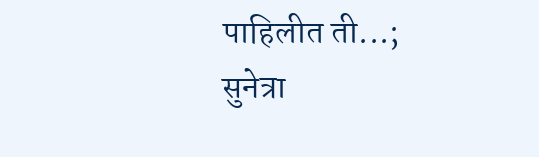पाहिलीत ती...; सुनेत्रा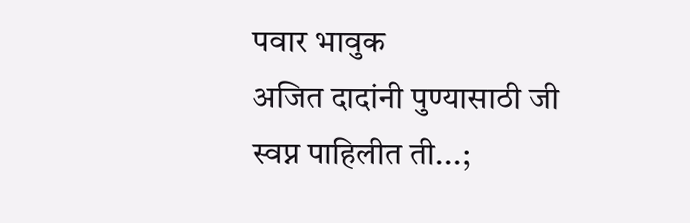पवार भावुक
अजित दादांनी पुण्यासाठी जी स्वप्न पाहिलीत ती...;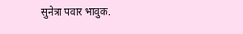सुनेत्रा पवार भावुक.